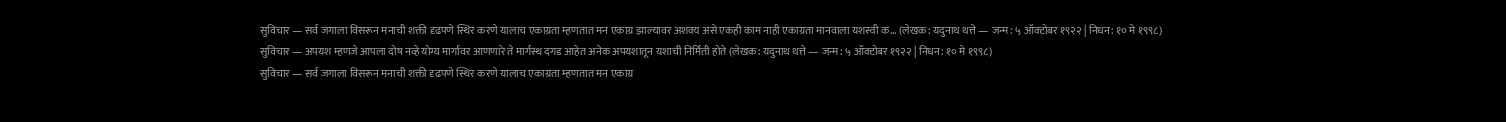सुविचार — सर्व जगाला विसरून मनाची शक्ती दृढपणे स्थिर करणे यालाच एकाग्रता म्हणतात मन एकाग्र झाल्यावर अशक्य असे एकही काम नाही एकाग्रता मानवाला यशस्वी क… (लेखक: यदुनाथ थत्ते — जन्म: ५ ऑक्टोबर १९२२ | निधन: १० मे १९९८)
सुविचार — अपयश म्हणजे आपला दोष नव्हे योग्य मार्गावर आणणारे ते मार्गस्थ दगड आहेत अनेक अपयशातून यशाची निर्मिती होते (लेखक: यदुनाथ थत्ते — जन्म: ५ ऑक्टोबर १९२२ | निधन: १० मे १९९८)
सुविचार — सर्व जगाला विसरून मनाची शक्ती दृढपणे स्थिर करणे यालाच एकाग्रता म्हणतात मन एकाग्र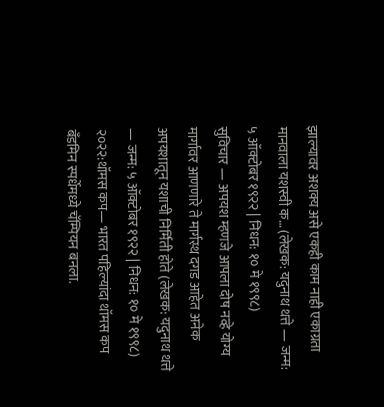झाल्यावर अशक्य असे एकही काम नाही एकाग्रता मानवाला यशस्वी क… (लेखक: यदुनाथ थत्ते — जन्म: ५ ऑक्टोबर १९२२ | निधन: १० मे १९९८)
सुविचार — अपयश म्हणजे आपला दोष नव्हे योग्य मार्गावर आणणारे ते मार्गस्थ दगड आहेत अनेक अपयशातून यशाची निर्मिती होते (लेखक: यदुनाथ थत्ते — जन्म: ५ ऑक्टोबर १९२२ | निधन: १० मे १९९८)
२०२२:थॉमस कप— भारत पहिल्यांदा थॉमस कप बँडमिन स्पर्धेमध्ये चॅम्पियन बनला.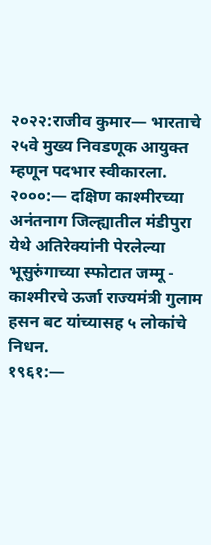२०२२:राजीव कुमार— भारताचे २५वे मुख्य निवडणूक आयुक्त म्हणून पदभार स्वीकारला.
२०००:— दक्षिण काश्मीरच्या अनंतनाग जिल्ह्यातील मंडीपुरा येथे अतिरेक्यांनी पेरलेल्या भूसुरुंगाच्या स्फोटात जम्मू - काश्मीरचे ऊर्जा राज्यमंत्री गुलाम हसन बट यांच्यासह ५ लोकांचे निधन.
१९६१:—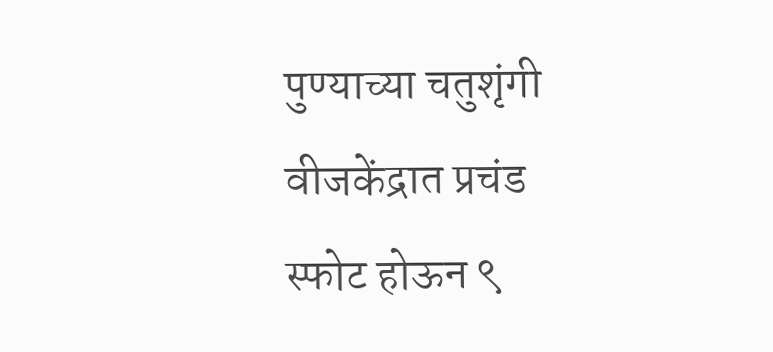पुण्याच्या चतुशृंगी वीजकेंद्रात प्रचंड स्फोट होऊन ९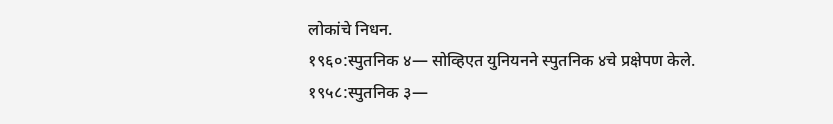लोकांचे निधन.
१९६०:स्पुतनिक ४— सोव्हिएत युनियनने स्पुतनिक ४चे प्रक्षेपण केले.
१९५८:स्पुतनिक ३—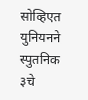सोव्हिएत युनियनने स्पुतनिक ३चे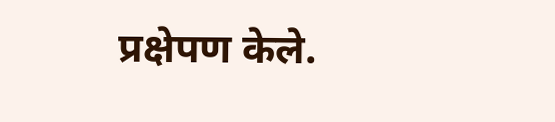प्रक्षेपण केले.